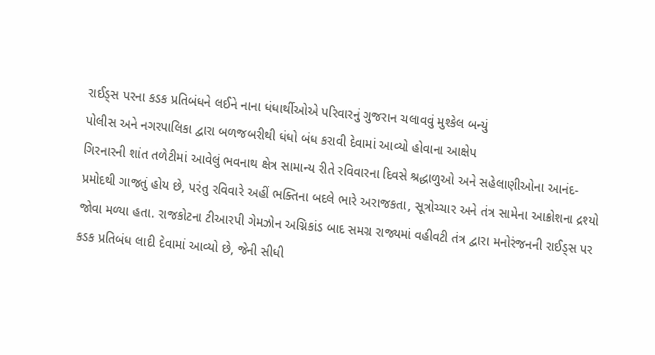રાઈડ્સ પરના કડક પ્રતિબંધને લઈને નાના ધંધાર્થીઓએ પરિવારનું ગુજરાન ચલાવવું મુશ્કેલ બન્યું
પોલીસ અને નગરપાલિકા દ્વારા બળજબરીથી ધંધો બંધ કરાવી દેવામાં આવ્યો હોવાના આક્ષેપ
ગિરનારની શાંત તળેટીમાં આવેલું ભવનાથ ક્ષેત્ર સામાન્ય રીતે રવિવારના દિવસે શ્રદ્ધાળુઓ અને સહેલાણીઓના આનંદ-પ્રમોદથી ગાજતું હોય છે, પરંતુ રવિવારે અહીં ભક્તિના બદલે ભારે અરાજકતા, સૂત્રોચ્ચાર અને તંત્ર સામેના આક્રોશના દ્રશ્યો જોવા મળ્યા હતા. રાજકોટના ટીઆરપી ગેમઝોન અગ્નિકાંડ બાદ સમગ્ર રાજ્યમાં વહીવટી તંત્ર દ્વારા મનોરંજનની રાઈડ્સ પર કડક પ્રતિબંધ લાદી દેવામાં આવ્યો છે, જેની સીધી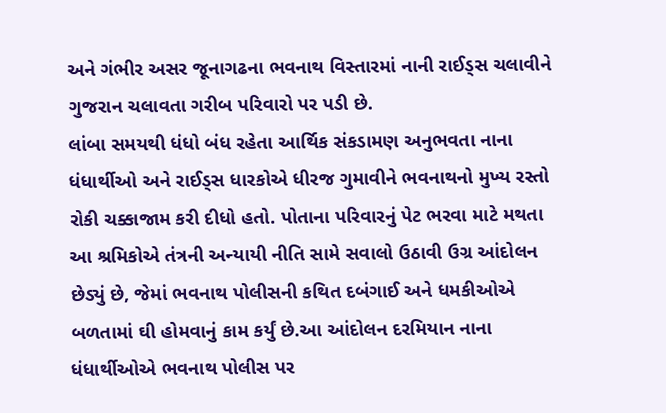અને ગંભીર અસર જૂનાગઢના ભવનાથ વિસ્તારમાં નાની રાઈડ્સ ચલાવીને ગુજરાન ચલાવતા ગરીબ પરિવારો પર પડી છે.
લાંબા સમયથી ધંધો બંધ રહેતા આર્થિક સંકડામણ અનુભવતા નાના ધંધાર્થીઓ અને રાઈડ્સ ધારકોએ ધીરજ ગુમાવીને ભવનાથનો મુખ્ય રસ્તો રોકી ચક્કાજામ કરી દીધો હતો. પોતાના પરિવારનું પેટ ભરવા માટે મથતા આ શ્રમિકોએ તંત્રની અન્યાયી નીતિ સામે સવાલો ઉઠાવી ઉગ્ર આંદોલન છેડ્યું છે, જેમાં ભવનાથ પોલીસની કથિત દબંગાઈ અને ધમકીઓએ બળતામાં ઘી હોમવાનું કામ કર્યું છે.આ આંદોલન દરમિયાન નાના ધંધાર્થીઓએ ભવનાથ પોલીસ પર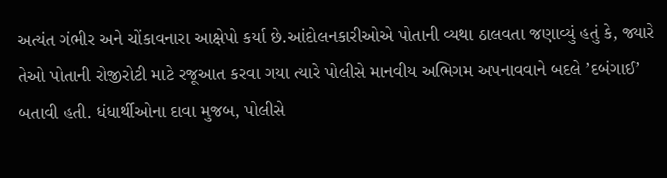અત્યંત ગંભીર અને ચોંકાવનારા આક્ષેપો કર્યા છે.આંદોલનકારીઓએ પોતાની વ્યથા ઠાલવતા જણાવ્યું હતું કે, જ્યારે તેઓ પોતાની રોજીરોટી માટે રજૂઆત કરવા ગયા ત્યારે પોલીસે માનવીય અભિગમ અપનાવવાને બદલે ’દબંગાઈ’ બતાવી હતી. ધંધાર્થીઓના દાવા મુજબ, પોલીસે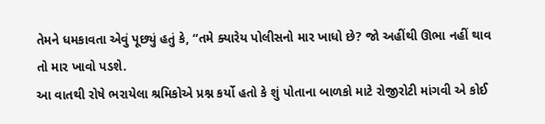તેમને ધમકાવતા એવું પૂછ્યું હતું કે, “તમે ક્યારેય પોલીસનો માર ખાધો છે? જો અહીંથી ઊભા નહીં થાવ તો માર ખાવો પડશે.
આ વાતથી રોષે ભરાયેલા શ્રમિકોએ પ્રશ્ન કર્યો હતો કે શું પોતાના બાળકો માટે રોજીરોટી માંગવી એ કોઈ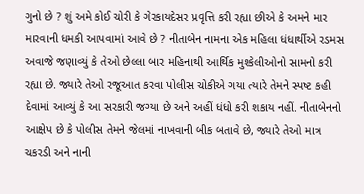ગુનો છે ? શું અમે કોઈ ચોરી કે ગેરકાયદેસર પ્રવૃત્તિ કરી રહ્યા છીએ કે અમને માર મારવાની ધમકી આપવામાં આવે છે ? નીતાબેન નામના એક મહિલા ધંધાર્થીએ રડમસ અવાજે જણાવ્યું કે તેઓ છેલ્લા બાર મહિનાથી આર્થિક મુશ્કેલીઓનો સામનો કરી રહ્યા છે. જ્યારે તેઓ રજૂઆત કરવા પોલીસ ચોકીએ ગયા ત્યારે તેમને સ્પષ્ટ કહી દેવામાં આવ્યું કે આ સરકારી જગ્યા છે અને અહીં ધંધો કરી શકાય નહીં. નીતાબેનનો આક્ષેપ છે કે પોલીસ તેમને જેલમાં નાખવાની બીક બતાવે છે, જ્યારે તેઓ માત્ર ચકરડી અને નાની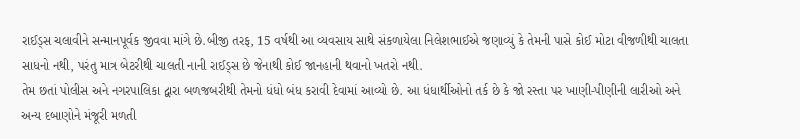રાઈડ્સ ચલાવીને સન્માનપૂર્વક જીવવા માંગે છે.બીજી તરફ, 15 વર્ષથી આ વ્યવસાય સાથે સંકળાયેલા નિલેશભાઈએ જણાવ્યું કે તેમની પાસે કોઈ મોટા વીજળીથી ચાલતા સાધનો નથી, પરંતુ માત્ર બેટરીથી ચાલતી નાની રાઈડ્સ છે જેનાથી કોઈ જાનહાની થવાનો ખતરો નથી.
તેમ છતાં પોલીસ અને નગરપાલિકા દ્વારા બળજબરીથી તેમનો ધંધો બંધ કરાવી દેવામાં આવ્યો છે. આ ધંધાર્થીઓનો તર્ક છે કે જો રસ્તા પર ખાણી-પીણીની લારીઓ અને અન્ય દબાણોને મંજૂરી મળતી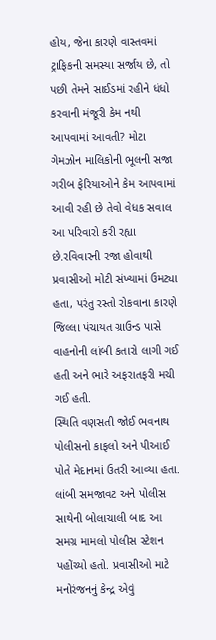હોય, જેના કારણે વાસ્તવમાં ટ્રાફિકની સમસ્યા સર્જાય છે, તો પછી તેમને સાઈડમાં રહીને ધંધો કરવાની મંજૂરી કેમ નથી આપવામાં આવતી? મોટા ગેમઝોન માલિકોની ભૂલની સજા ગરીબ ફેરિયાઓને કેમ આપવામાં આવી રહી છે તેવો વેધક સવાલ આ પરિવારો કરી રહ્યા છે.રવિવારની રજા હોવાથી પ્રવાસીઓ મોટી સંખ્યામાં ઉમટ્યા હતા, પરંતુ રસ્તો રોકવાના કારણે જિલ્લા પંચાયત ગ્રાઉન્ડ પાસે વાહનોની લાંબી કતારો લાગી ગઈ હતી અને ભારે અફરાતફરી મચી ગઈ હતી.
સ્થિતિ વણસતી જોઈ ભવનાથ પોલીસનો કાફલો અને પીઆઈ પોતે મેદાનમાં ઉતરી આવ્યા હતા. લાંબી સમજાવટ અને પોલીસ સાથેની બોલાચાલી બાદ આ સમગ્ર મામલો પોલીસ સ્ટેશન પહોંચ્યો હતો. પ્રવાસીઓ માટે મનોરંજનનું કેન્દ્ર એવું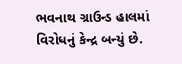ભવનાથ ગ્રાઉન્ડ હાલમાં વિરોધનું કેન્દ્ર બન્યું છે.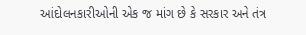આંદોલનકારીઓની એક જ માંગ છે કે સરકાર અને તંત્ર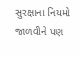સુરક્ષાના નિયમો જાળવીને પણ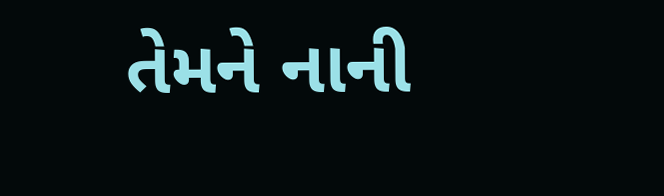તેમને નાની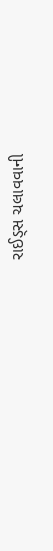રાઈડ્સ ચલાવવાની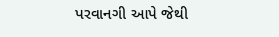પરવાનગી આપે જેથી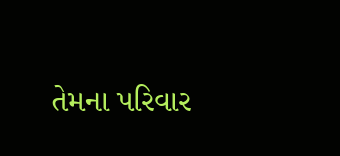તેમના પરિવાર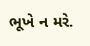ભૂખે ન મરે.